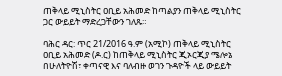ጠቅላይ ሚኒስትር ዐቢይ አሕመድ ከጣልያን ጠቅላይ ሚኒስትር ጋር ውይይት ማድረጋቸውን ገለጹ።

ባሕር ዳር: ጥር 21/2016 ዓ.ም (አሚኮ) ጠቅላይ ሚኒስትር ዐቢይ አሕመድ (ዶ.ር) ከጠቅላይ ሚኒስትር ጂኦርጂያ ሜሎኔ በሁለትዮሽ፣ ቀጣናዊ እና ባለብዙ ወገን ጉዳዮች ላይ ውይይት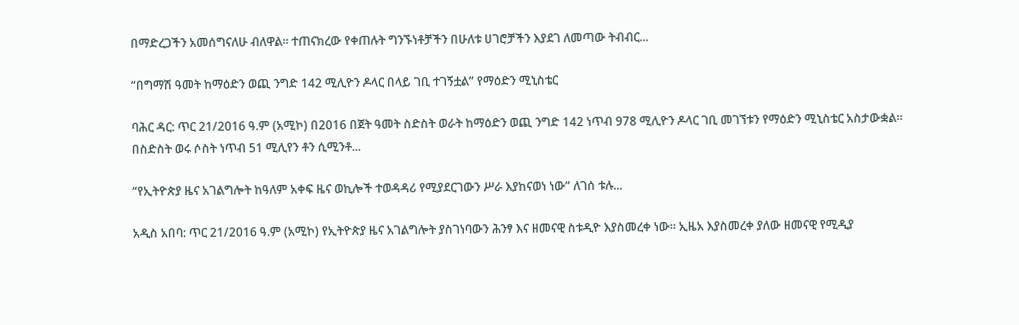በማድረጋችን አመሰግናለሁ ብለዋል። ተጠናክረው የቀጠሉት ግንኙነቶቻችን በሁለቱ ሀገሮቻችን እያደገ ለመጣው ትብብር...

“በግማሽ ዓመት ከማዕድን ወጪ ንግድ 142 ሚሊዮን ዶላር በላይ ገቢ ተገኝቷል” የማዕድን ሚኒስቴር

ባሕር ዳር: ጥር 21/2016 ዓ.ም (አሚኮ) በ2016 በጀት ዓመት ስድስት ወራት ከማዕድን ወጪ ንግድ 142 ነጥብ 978 ሚሊዮን ዶላር ገቢ መገኘቱን የማዕድን ሚኒስቴር አስታውቋል። በስድስት ወሩ ሶስት ነጥብ 51 ሚሊየን ቶን ሲሚንቶ...

“የኢትዮጵያ ዜና አገልግሎት ከዓለም አቀፍ ዜና ወኪሎች ተወዳዳሪ የሚያደርገውን ሥራ እያከናወነ ነው” ለገሰ ቱሉ...

አዲስ አበባ: ጥር 21/2016 ዓ.ም (አሚኮ) የኢትዮጵያ ዜና አገልግሎት ያስገነባውን ሕንፃ እና ዘመናዊ ስቱዲዮ እያስመረቀ ነው። ኢዜአ እያስመረቀ ያለው ዘመናዊ የሚዲያ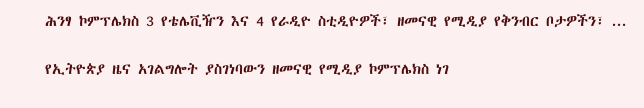ሕንፃ ኮምፕሌክስ 3 የቴሌቪዥን እና 4 የራዲዮ ስቲዲዮዎች፣ ዘመናዊ የሚዲያ የቅንብር ቦታዎችን፣ ...

የኢትዮጵያ ዜና አገልግሎት ያስገነባውን ዘመናዊ የሚዲያ ኮምፕሌክስ ነገ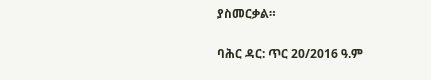ያስመርቃል።

ባሕር ዳር: ጥር 20/2016 ዓ.ም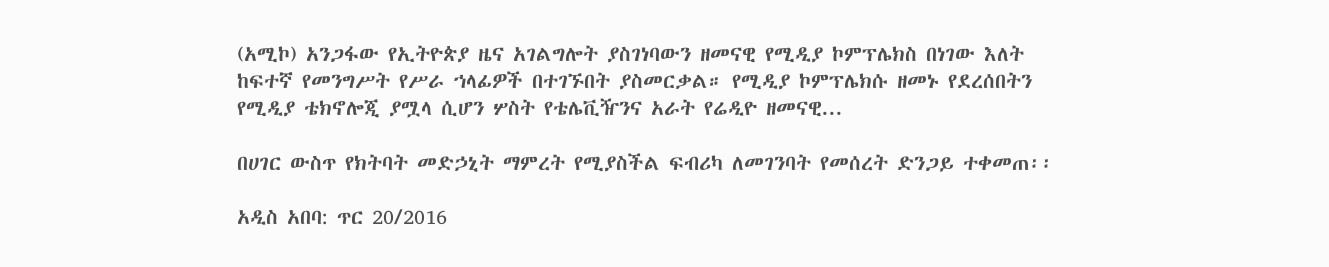(አሚኮ) አንጋፋው የኢትዮጵያ ዜና አገልግሎት ያስገነባውን ዘመናዊ የሚዲያ ኮምፕሌክስ በነገው እለት ከፍተኛ የመንግሥት የሥራ ኀላፊዎች በተገኙበት ያስመርቃል። የሚዲያ ኮምፕሌክሱ ዘመኑ የደረሰበትን የሚዲያ ቴክኖሎጂ ያሟላ ሲሆን ሦስት የቴሌቪዥንና አራት የሬዲዮ ዘመናዊ...

በሀገር ውስጥ የክትባት መድኃኒት ማምረት የሚያስችል ፍብሪካ ለመገንባት የመሰረት ድንጋይ ተቀመጠ፡፡

አዲስ አበባ: ጥር 20/2016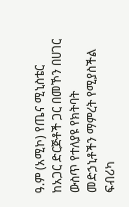ዓ.ም (አሚኮ) የጤና ሚኒስቴር ከአጋር ድርጅቶች ጋር በመኾን በሀገር ውስጥ የተለያዩ የክትባት መድኃኒቶችን ማምረት የሚያስችል ፍብሪካ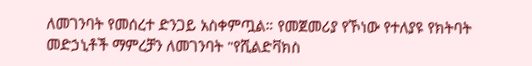ለመገንባት የመሰረተ ድንጋይ አስቀምጧል። የመጀመሪያ የኾነው የተለያዩ የክትባት መድኃኒቶች ማምረቻን ለመገንባት "የሺልድቫክስ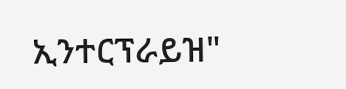ኢንተርፕራይዝ"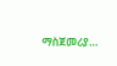ማስጀመሪያ...